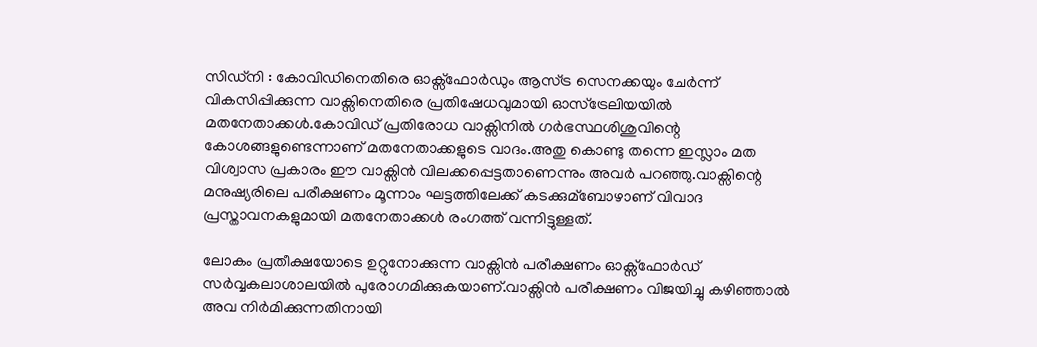സിഡ്‌നി : കോവിഡിനെതിരെ ഓക്സ്ഫോര്‍ഡും ആസ്ട്ര സെനക്കയും ചേര്‍ന്ന് വികസിപ്പിക്കുന്ന വാക്സിനെതിരെ പ്രതിഷേധവുമായി ഓസ്ട്രേലിയയില്‍ മതനേതാക്കള്‍.കോവിഡ് പ്രതിരോധ വാക്സിനില്‍ ഗര്‍ഭസ്ഥശിശുവിന്റെ കോശങ്ങളുണ്ടെന്നാണ് മതനേതാക്കളുടെ വാദം.അതു കൊണ്ടു തന്നെ ഇസ്ലാം മത വിശ്വാസ പ്രകാരം ഈ വാക്സിന്‍ വിലക്കപ്പെട്ടതാണെന്നും അവര്‍ പറഞ്ഞു.വാക്സിന്റെ മനുഷ്യരിലെ പരീക്ഷണം മൂന്നാം ഘട്ടത്തിലേക്ക് കടക്കുമ്ബോഴാണ്‌ വിവാദ പ്രസ്താവനകളുമായി മതനേതാക്കള്‍ രംഗത്ത് വന്നിട്ടുള്ളത്.

ലോകം പ്രതീക്ഷയോടെ ഉറ്റുനോക്കുന്ന വാക്സിന്‍ പരീക്ഷണം ഓക്സ്ഫോര്‍ഡ് സര്‍വ്വകലാശാലയില്‍ പുരോഗമിക്കുകയാണ്.വാക്സിന്‍ പരീക്ഷണം വിജയിച്ചു കഴിഞ്ഞാല്‍ അവ നിര്‍മിക്കുന്നതിനായി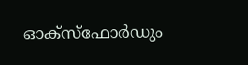ഓക്സ്ഫോര്‍ഡും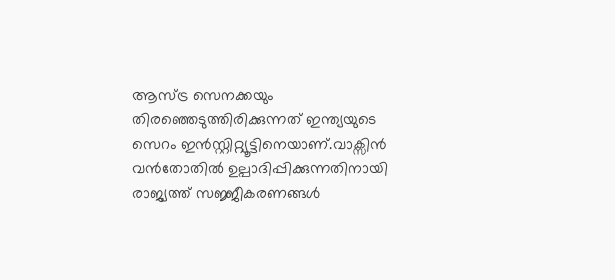ആസ്ട്ര സെനക്കയും തിരഞ്ഞെടുത്തിരിക്കുന്നത് ഇന്ത്യയുടെ സെറം ഇന്‍സ്റ്റിറ്റ്യൂട്ടിനെയാണ്‌.വാക്സിന്‍ വന്‍തോതില്‍ ഉല്പാദിപ്പിക്കുന്നതിനായി രാജ്യത്ത് സജ്ജീകരണങ്ങള്‍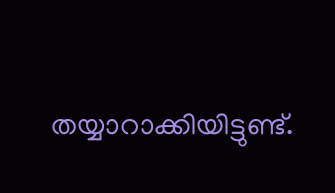തയ്യാറാക്കിയിട്ടുണ്ട്.